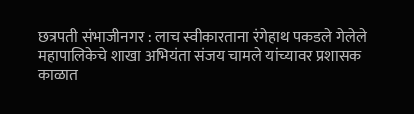छत्रपती संभाजीनगर : लाच स्वीकारताना रंगेहाथ पकडले गेलेले महापालिकेचे शाखा अभियंता संजय चामले यांच्यावर प्रशासक काळात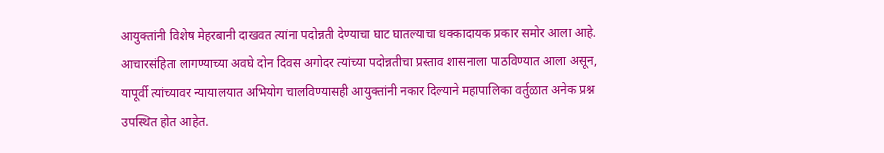आयुक्तांनी विशेष मेहरबानी दाखवत त्यांना पदोन्नती देण्याचा घाट घातल्याचा धक्कादायक प्रकार समोर आला आहे. आचारसंहिता लागण्याच्या अवघे दोन दिवस अगोदर त्यांच्या पदोन्नतीचा प्रस्ताव शासनाला पाठविण्यात आला असून, यापूर्वी त्यांच्यावर न्यायालयात अभियोग चालविण्यासही आयुक्तांनी नकार दिल्याने महापालिका वर्तुळात अनेक प्रश्न उपस्थित होत आहेत.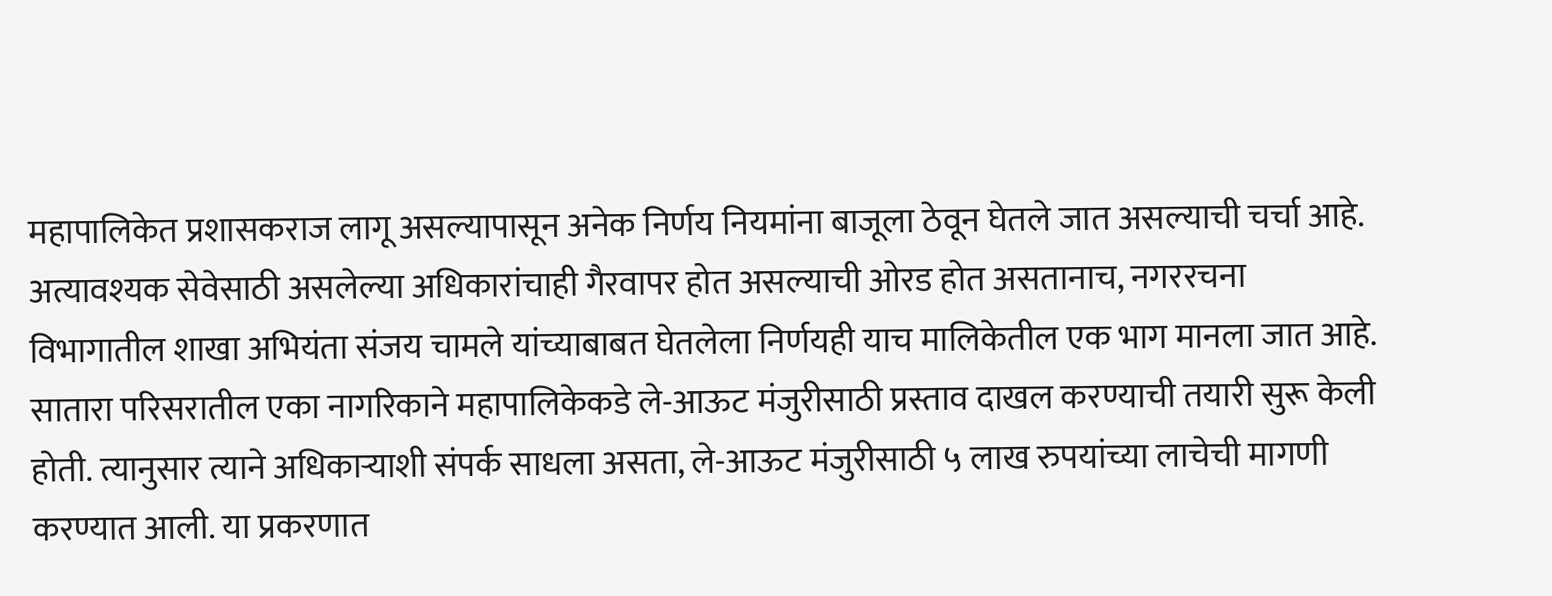महापालिकेत प्रशासकराज लागू असल्यापासून अनेक निर्णय नियमांना बाजूला ठेवून घेतले जात असल्याची चर्चा आहे. अत्यावश्यक सेवेसाठी असलेल्या अधिकारांचाही गैरवापर होत असल्याची ओरड होत असतानाच, नगररचना विभागातील शाखा अभियंता संजय चामले यांच्याबाबत घेतलेला निर्णयही याच मालिकेतील एक भाग मानला जात आहे.
सातारा परिसरातील एका नागरिकाने महापालिकेकडे ले-आऊट मंजुरीसाठी प्रस्ताव दाखल करण्याची तयारी सुरू केली होती. त्यानुसार त्याने अधिकाऱ्याशी संपर्क साधला असता, ले-आऊट मंजुरीसाठी ५ लाख रुपयांच्या लाचेची मागणी करण्यात आली. या प्रकरणात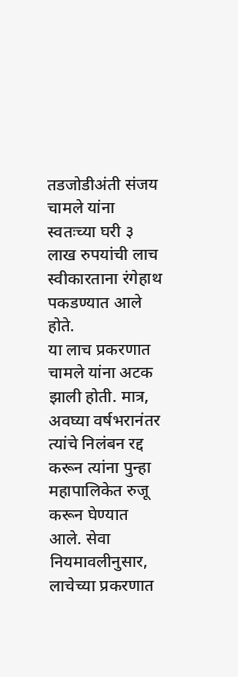तडजोडीअंती संजय चामले यांना स्वतःच्या घरी ३ लाख रुपयांची लाच स्वीकारताना रंगेहाथ पकडण्यात आले होते.
या लाच प्रकरणात चामले यांना अटक झाली होती. मात्र, अवघ्या वर्षभरानंतर त्यांचे निलंबन रद्द करून त्यांना पुन्हा महापालिकेत रुजू करून घेण्यात आले. सेवा नियमावलीनुसार, लाचेच्या प्रकरणात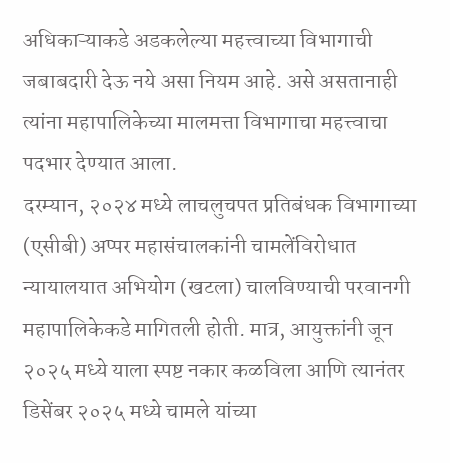अधिकाऱ्याकडे अडकलेल्या महत्त्वाच्या विभागाची जबाबदारी देऊ नये असा नियम आहे. असे असतानाही त्यांना महापालिकेच्या मालमत्ता विभागाचा महत्त्वाचा पदभार देण्यात आला.
दरम्यान, २०२४ मध्ये लाचलुचपत प्रतिबंधक विभागाच्या (एसीबी) अप्पर महासंचालकांनी चामलेंविरोधात न्यायालयात अभियोग (खटला) चालविण्याची परवानगी महापालिकेकडे मागितली होती. मात्र, आयुक्तांनी जून २०२५ मध्ये याला स्पष्ट नकार कळविला आणि त्यानंतर डिसेंबर २०२५ मध्ये चामले यांच्या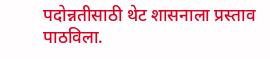पदोन्नतीसाठी थेट शासनाला प्रस्ताव पाठविला.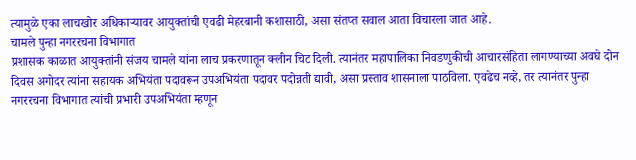त्यामुळे एका लाचखोर अधिकाऱ्यावर आयुक्तांची एवढी मेहरबानी कशासाठी, असा संतप्त सवाल आता विचारला जात आहे.
चामले पुन्हा नगररचना विभागात
प्रशासक काळात आयुक्तांनी संजय चामले यांना लाच प्रकरणातून क्लीन चिट दिली. त्यानंतर महापालिका निवडणुकीची आचारसंहिता लागण्याच्या अवघे दोन दिवस अगोदर त्यांना सहायक अभियंता पदावरून उपअभियंता पदावर पदोन्नती द्यावी, असा प्रस्ताव शासनाला पाठविला. एवढेच नव्हे, तर त्यानंतर पुन्हा नगररचना विभागात त्यांची प्रभारी उपअभियंता म्हणून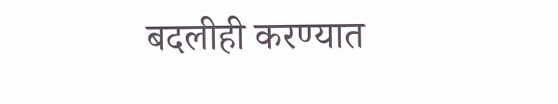बदलीही करण्यात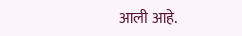आली आहे.